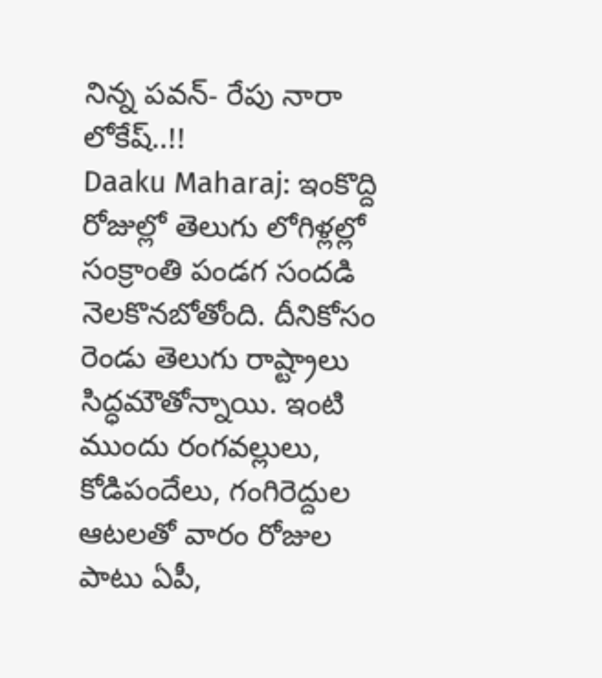నిన్న పవన్- రేపు నారా లోకేష్..!!
Daaku Maharaj: ఇంకొద్ది రోజుల్లో తెలుగు లోగిళ్లల్లో సంక్రాంతి పండగ సందడి నెలకొనబోతోంది. దీనికోసం రెండు తెలుగు రాష్ట్రాలు సిద్ధమౌతోన్నాయి. ఇంటి ముందు రంగవల్లులు, కోడిపందేలు, గంగిరెద్దుల ఆటలతో వారం రోజుల పాటు ఏపీ,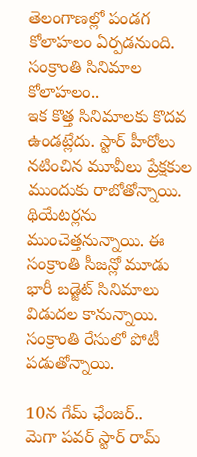తెలంగాణల్లో పండగ కోలాహలం ఏర్పడనుంది.
సంక్రాంతి సినిమాల కోలాహలం..
ఇక కొత్త సినిమాలకు కొదవ ఉండట్లేదు. స్టార్ హీరోలు నటించిన మూవీలు ప్రేక్షకుల ముందుకు రాబోతోన్నాయి. థియేటర్లను ముంచెత్తనున్నాయి. ఈ సంక్రాంతి సీజన్లో మూడు భారీ బడ్జెట్ సినిమాలు విడుదల కానున్నాయి. సంక్రాంతి రేసులో పోటీ పడుతోన్నాయి.

10న గేమ్ ఛేంజర్..
మెగా పవర్ స్టార్ రామ్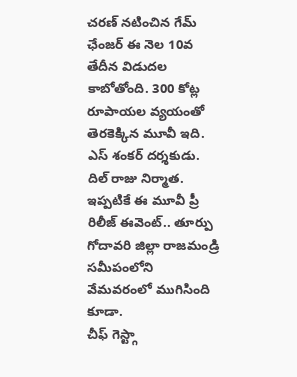చరణ్ నటించిన గేమ్ ఛేంజర్ ఈ నెల 10వ తేదీన విడుదల కాబోతోంది. 300 కోట్ల రూపాయల వ్యయంతో తెరకెక్కిన మూవీ ఇది. ఎస్ శంకర్ దర్శకుడు. దిల్ రాజు నిర్మాత. ఇప్పటికే ఈ మూవీ ప్రీ రిలీజ్ ఈవెంట్.. తూర్పు గోదావరి జిల్లా రాజమండ్రి సమీపంలోని వేమవరంలో ముగిసింది కూడా.
చీఫ్ గెస్ట్గా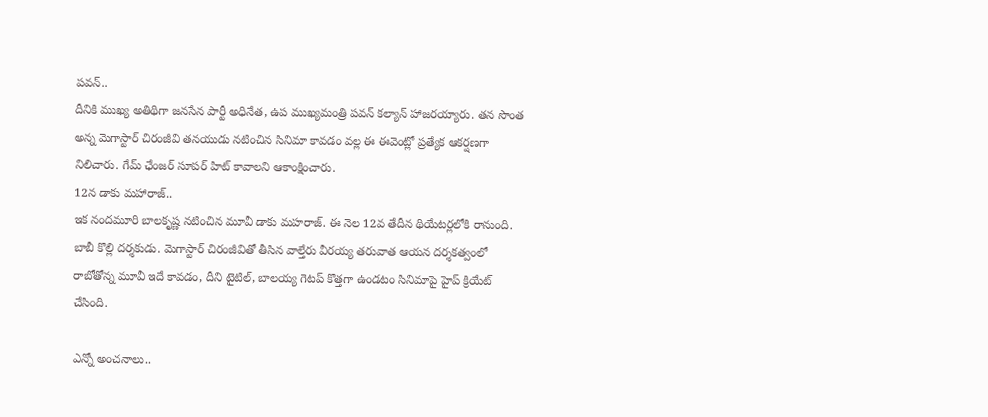పవన్..
దీనికి ముఖ్య అతిథిగా జనసేన పార్టీ అధినేత, ఉప ముఖ్యమంత్రి పవన్ కల్యాన్ హాజరయ్యారు. తన సొంత అన్న మెగాస్టార్ చిరంజీవి తనయుడు నటించిన సినిమా కావడం వల్ల ఈ ఈవెంట్లో ప్రత్యేక ఆకర్షణగా నిలిచారు. గేమ్ ఛేంజర్ సూపర్ హిట్ కావాలని ఆకాంక్షించారు.
12న డాకు మహారాజ్..
ఇక నందమూరి బాలకృష్ణ నటించిన మూవీ డాకు మహరాజ్. ఈ నెల 12వ తేదీన థియేటర్లలోకి రానుంది. బాబీ కొల్లి దర్శకుడు. మెగాస్టార్ చిరంజీవితో తీసిన వాల్తేరు వీరయ్య తరువాత ఆయన దర్శకత్వంలో రాబోతోన్న మూవీ ఇదే కావడం, దీని టైటిల్, బాలయ్య గెటప్ కొత్తగా ఉండటం సినిమాపై హైప్ క్రియేట్ చేసింది.

ఎన్నో అంచనాలు..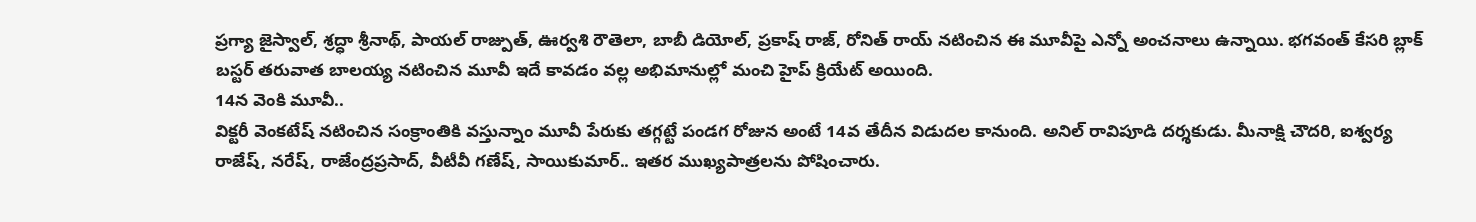ప్రగ్యా జైస్వాల్, శ్రద్ధా శ్రీనాథ్, పాయల్ రాజ్పుత్, ఊర్వశి రౌతెలా, బాబీ డియోల్, ప్రకాష్ రాజ్, రోనిత్ రాయ్ నటించిన ఈ మూవీపై ఎన్నో అంచనాలు ఉన్నాయి. భగవంత్ కేసరి బ్లాక్ బస్టర్ తరువాత బాలయ్య నటించిన మూవీ ఇదే కావడం వల్ల అభిమానుల్లో మంచి హైప్ క్రియేట్ అయింది.
14న వెంకి మూవీ..
విక్టరీ వెంకటేష్ నటించిన సంక్రాంతికి వస్తున్నాం మూవీ పేరుకు తగ్గట్టే పండగ రోజున అంటే 14వ తేదీన విడుదల కానుంది. అనిల్ రావిపూడి దర్శకుడు. మీనాక్షి చౌదరి, ఐశ్వర్య రాజేష్, నరేష్, రాజేంద్రప్రసాద్, వీటీవీ గణేష్, సాయికుమార్.. ఇతర ముఖ్యపాత్రలను పోషించారు.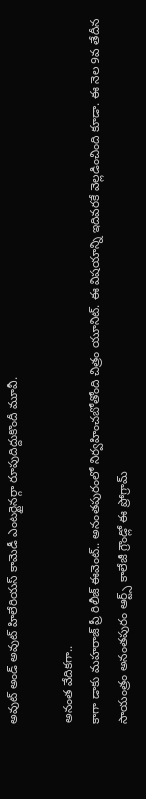అవుట్ అండ్ అవుట్ హిలేరియస్ కామెడీ ఎంటర్టైనర్గా రూపుదిద్దుకొందీ మూవీ.

అనంత వేదికగా..
కాగా డాకు మహరాజ్ ప్రీ రిలీజ్ ఈవెంట్.. అనంతపురంలో నిర్వహించబోతోంది చిత్రం యూనిట్. ఈ విషయాన్ని ఇదివరకే వెల్లడించింది కూడా. ఈ నెల 9వ తేదీన సాయంత్రం అనంతపురం ఆర్ట్స్ కాలేజీ గ్రౌండ్లో ఈ ప్రోగ్రామ్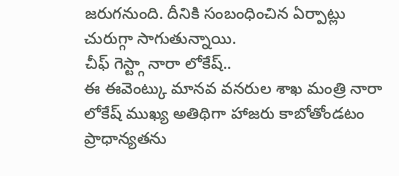జరుగనుంది. దీనికి సంబంధించిన ఏర్పాట్లు చురుగ్గా సాగుతున్నాయి.
చీఫ్ గెస్ట్గా నారా లోకేష్..
ఈ ఈవెంట్కు మానవ వనరుల శాఖ మంత్రి నారా లోకేష్ ముఖ్య అతిథిగా హాజరు కాబోతోండటం ప్రాధాన్యతను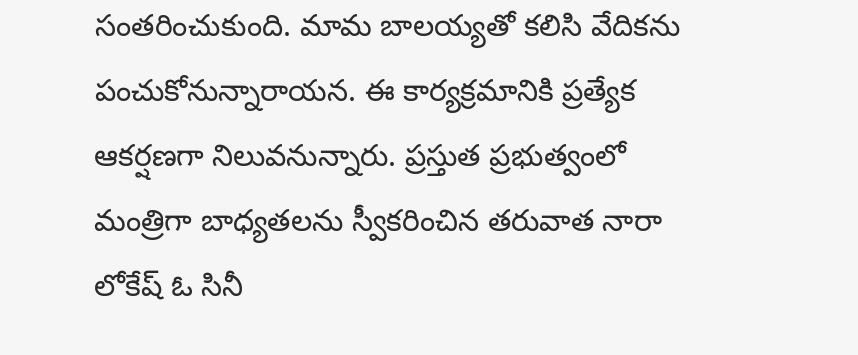సంతరించుకుంది. మామ బాలయ్యతో కలిసి వేదికను పంచుకోనున్నారాయన. ఈ కార్యక్రమానికి ప్రత్యేక ఆకర్షణగా నిలువనున్నారు. ప్రస్తుత ప్రభుత్వంలో మంత్రిగా బాధ్యతలను స్వీకరించిన తరువాత నారా లోకేష్ ఓ సినీ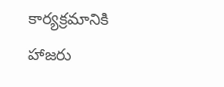కార్యక్రమానికి హాజరు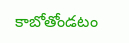కాబోతోండటం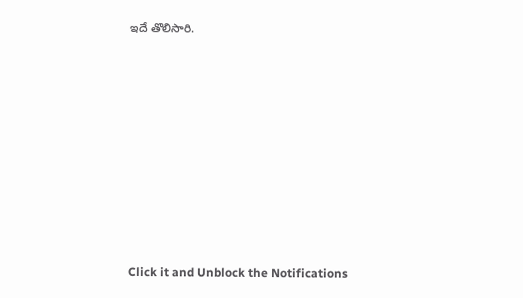ఇదే తొలిసారి.












Click it and Unblock the Notifications